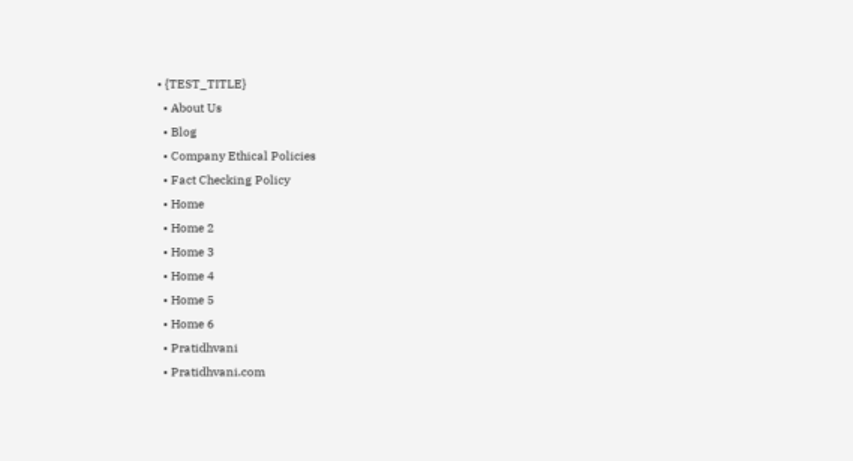• {TEST_TITLE}
  • About Us
  • Blog
  • Company Ethical Policies
  • Fact Checking Policy
  • Home
  • Home 2
  • Home 3
  • Home 4
  • Home 5
  • Home 6
  • Pratidhvani
  • Pratidhvani.com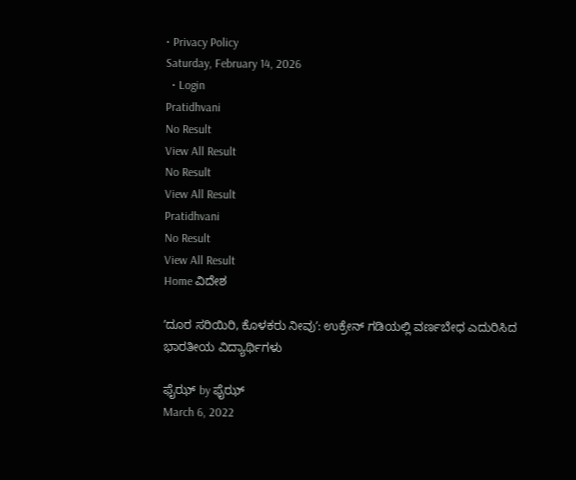• Privacy Policy
Saturday, February 14, 2026
  • Login
Pratidhvani
No Result
View All Result
No Result
View All Result
Pratidhvani
No Result
View All Result
Home ವಿದೇಶ

ʼದೂರ ಸರಿಯಿರಿ, ಕೊಳಕರು ನೀವುʼ: ಉಕ್ರೇನ್‌ ಗಡಿಯಲ್ಲಿ ವರ್ಣಬೇಧ ಎದುರಿಸಿದ ಭಾರತೀಯ ವಿದ್ಯಾರ್ಥಿಗಳು

ಫೈಝ್ by ಫೈಝ್
March 6, 2022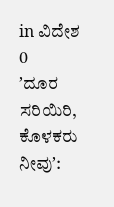in ವಿದೇಶ
0
ʼದೂರ ಸರಿಯಿರಿ, ಕೊಳಕರು ನೀವುʼ: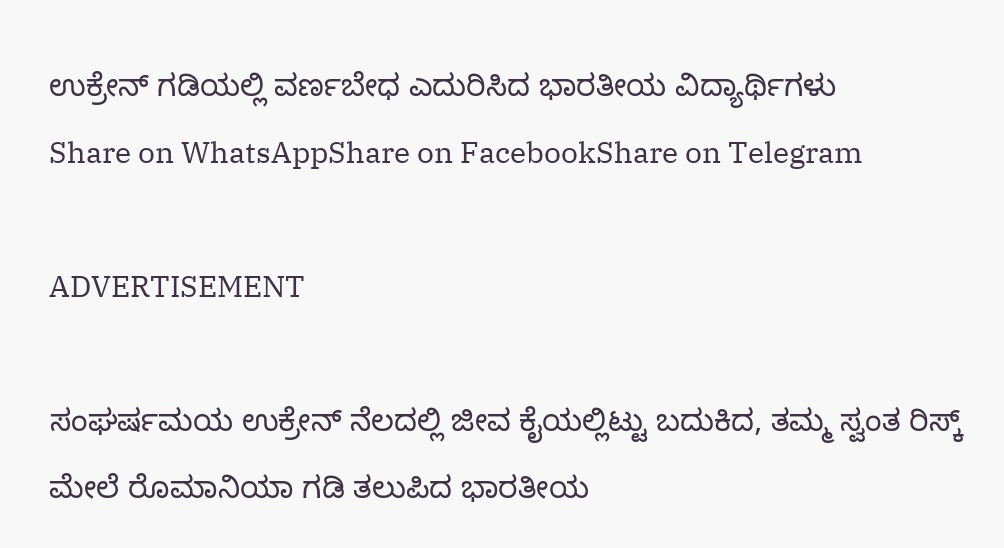ಉಕ್ರೇನ್‌ ಗಡಿಯಲ್ಲಿ ವರ್ಣಬೇಧ ಎದುರಿಸಿದ ಭಾರತೀಯ ವಿದ್ಯಾರ್ಥಿಗಳು
Share on WhatsAppShare on FacebookShare on Telegram

ADVERTISEMENT

ಸಂಘರ್ಷಮಯ ಉಕ್ರೇನ್‌ ನೆಲದಲ್ಲಿ ಜೀವ ಕೈಯಲ್ಲಿಟ್ಟು ಬದುಕಿದ, ತಮ್ಮ ಸ್ವಂತ ರಿಸ್ಕ್‌ ಮೇಲೆ ರೊಮಾನಿಯಾ ಗಡಿ ತಲುಪಿದ ಭಾರತೀಯ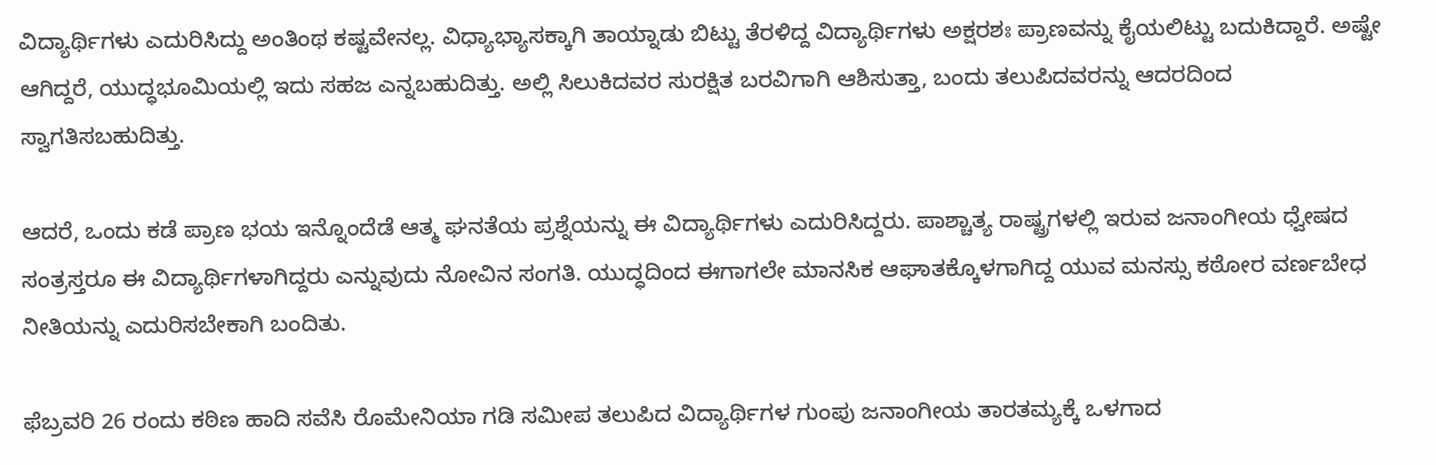ವಿದ್ಯಾರ್ಥಿಗಳು ಎದುರಿಸಿದ್ದು ಅಂತಿಂಥ ಕಷ್ಟವೇನಲ್ಲ. ವಿಧ್ಯಾಭ್ಯಾಸಕ್ಕಾಗಿ ತಾಯ್ನಾಡು ಬಿಟ್ಟು ತೆರಳಿದ್ದ ವಿದ್ಯಾರ್ಥಿಗಳು ಅಕ್ಷರಶಃ ಪ್ರಾಣವನ್ನು ಕೈಯಲಿಟ್ಟು ಬದುಕಿದ್ದಾರೆ. ಅಷ್ಟೇ ಆಗಿದ್ದರೆ, ಯುದ್ಧಭೂಮಿಯಲ್ಲಿ ಇದು ಸಹಜ ಎನ್ನಬಹುದಿತ್ತು. ಅಲ್ಲಿ ಸಿಲುಕಿದವರ ಸುರಕ್ಷಿತ ಬರವಿಗಾಗಿ ಆಶಿಸುತ್ತಾ, ಬಂದು ತಲುಪಿದವರನ್ನು ಆದರದಿಂದ ಸ್ವಾಗತಿಸಬಹುದಿತ್ತು.

ಆದರೆ, ಒಂದು ಕಡೆ ಪ್ರಾಣ ಭಯ ಇನ್ನೊಂದೆಡೆ ಆತ್ಮ ಘನತೆಯ ಪ್ರಶ್ನೆಯನ್ನು ಈ ವಿದ್ಯಾರ್ಥಿಗಳು ಎದುರಿಸಿದ್ದರು. ಪಾಶ್ಚಾತ್ಯ ರಾಷ್ಟ್ರಗಳಲ್ಲಿ ಇರುವ ಜನಾಂಗೀಯ ಧ್ವೇಷದ ಸಂತ್ರಸ್ತರೂ ಈ ವಿದ್ಯಾರ್ಥಿಗಳಾಗಿದ್ದರು ಎನ್ನುವುದು ನೋವಿನ ಸಂಗತಿ. ಯುದ್ಧದಿಂದ ಈಗಾಗಲೇ ಮಾನಸಿಕ ಆಘಾತಕ್ಕೊಳಗಾಗಿದ್ದ ಯುವ ಮನಸ್ಸು ಕಠೋರ ವರ್ಣಬೇಧ ನೀತಿಯನ್ನು ಎದುರಿಸಬೇಕಾಗಿ ಬಂದಿತು.

ಫೆಬ್ರವರಿ 26 ರಂದು ಕಠಿಣ ಹಾದಿ ಸವೆಸಿ ರೊಮೇನಿಯಾ ಗಡಿ ಸಮೀಪ ತಲುಪಿದ ವಿದ್ಯಾರ್ಥಿಗಳ ಗುಂಪು ಜನಾಂಗೀಯ ತಾರತಮ್ಯಕ್ಕೆ ಒಳಗಾದ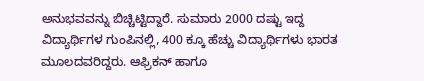ಅನುಭವವನ್ನು ಬಿಚ್ಚಿಟ್ಟಿದ್ದಾರೆ. ಸುಮಾರು 2000 ದಷ್ಟು ಇದ್ದ ವಿದ್ಯಾರ್ಥಿಗಳ ಗುಂಪಿನಲ್ಲಿ, 400 ಕ್ಕೂ ಹೆಚ್ಚು ವಿದ್ಯಾರ್ಥಿಗಳು ಭಾರತ ಮೂಲದವರಿದ್ದರು. ಆಫ್ರಿಕನ್‌ ಹಾಗೂ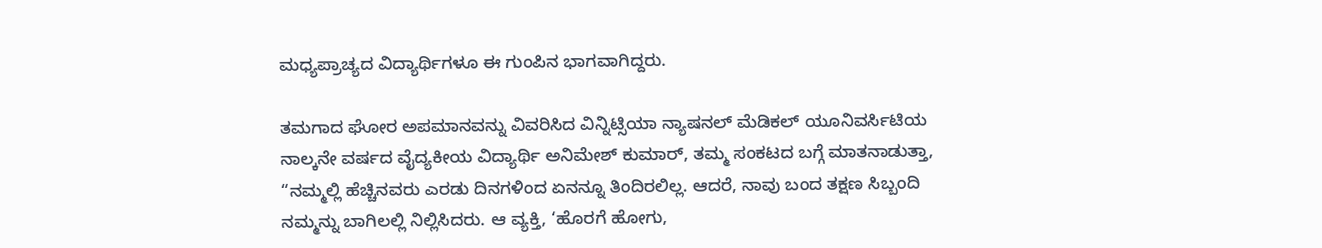ಮಧ್ಯಪ್ರಾಚ್ಯದ ವಿದ್ಯಾರ್ಥಿಗಳೂ ಈ ಗುಂಪಿನ ಭಾಗವಾಗಿದ್ದರು.

ತಮಗಾದ ಘೋರ ಅಪಮಾನವನ್ನು ವಿವರಿಸಿದ ವಿನ್ನಿಟ್ಸಿಯಾ ನ್ಯಾಷನಲ್ ಮೆಡಿಕಲ್ ಯೂನಿವರ್ಸಿಟಿಯ ನಾಲ್ಕನೇ ವರ್ಷದ ವೈದ್ಯಕೀಯ ವಿದ್ಯಾರ್ಥಿ ಅನಿಮೇಶ್ ಕುಮಾರ್, ತಮ್ಮ ಸಂಕಟದ ಬಗ್ಗೆ ಮಾತನಾಡುತ್ತಾ, “ನಮ್ಮಲ್ಲಿ ಹೆಚ್ಚಿನವರು ಎರಡು ದಿನಗಳಿಂದ ಏನನ್ನೂ ತಿಂದಿರಲಿಲ್ಲ. ಆದರೆ, ನಾವು ಬಂದ ತಕ್ಷಣ ಸಿಬ್ಬಂದಿ ನಮ್ಮನ್ನು ಬಾಗಿಲಲ್ಲಿ ನಿಲ್ಲಿಸಿದರು. ಆ ವ್ಯಕ್ತಿ, ‘ಹೊರಗೆ ಹೋಗು,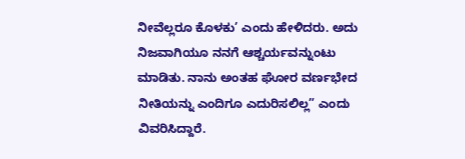ನೀವೆಲ್ಲರೂ ಕೊಳಕು’ ಎಂದು ಹೇಳಿದರು. ಅದು ನಿಜವಾಗಿಯೂ ನನಗೆ ಆಶ್ಚರ್ಯವನ್ನುಂಟು ಮಾಡಿತು. ನಾನು ಅಂತಹ ಘೋರ ವರ್ಣಭೇದ ನೀತಿಯನ್ನು ಎಂದಿಗೂ ಎದುರಿಸಲಿಲ್ಲ” ಎಂದು ವಿವರಿಸಿದ್ದಾರೆ.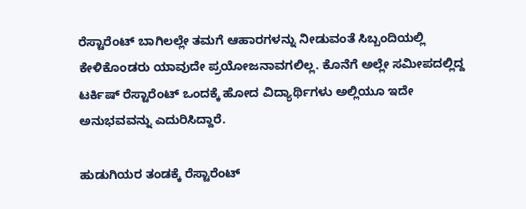ರೆಸ್ಟಾರೆಂಟ್‌ ಬಾಗಿಲಲ್ಲೇ ತಮಗೆ ಆಹಾರಗಳನ್ನು ನೀಡುವಂತೆ ಸಿಬ್ಬಂದಿಯಲ್ಲಿ ಕೇಳಿಕೊಂಡರು ಯಾವುದೇ ಪ್ರಯೋಜನಾವಗಲಿಲ್ಲ. ಕೊನೆಗೆ ಅಲ್ಲೇ ಸಮೀಪದಲ್ಲಿದ್ದ ಟರ್ಕಿಷ್‌ ರೆಸ್ಟಾರೆಂಟ್‌ ಒಂದಕ್ಕೆ ಹೋದ ವಿದ್ಯಾರ್ಥಿಗಳು ಅಲ್ಲಿಯೂ ಇದೇ ಅನುಭವವನ್ನು ಎದುರಿಸಿದ್ದಾರೆ.

ಹುಡುಗಿಯರ ತಂಡಕ್ಕೆ ರೆಸ್ಟಾರೆಂಟ್‌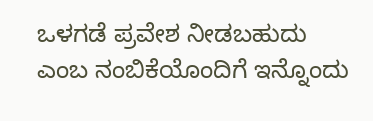ಒಳಗಡೆ ಪ್ರವೇಶ ನೀಡಬಹುದು ಎಂಬ ನಂಬಿಕೆಯೊಂದಿಗೆ ಇನ್ನೊಂದು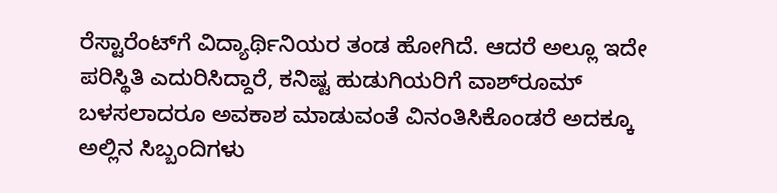ರೆಸ್ಟಾರೆಂಟ್‌ಗೆ ವಿದ್ಯಾರ್ಥಿನಿಯರ ತಂಡ ಹೋಗಿದೆ. ಆದರೆ ಅಲ್ಲೂ ಇದೇ ಪರಿಸ್ಥಿತಿ ಎದುರಿಸಿದ್ದಾರೆ, ಕನಿಷ್ಟ ಹುಡುಗಿಯರಿಗೆ ವಾಶ್‌ರೂಮ್‌ ಬಳಸಲಾದರೂ ಅವಕಾಶ ಮಾಡುವಂತೆ ವಿನಂತಿಸಿಕೊಂಡರೆ ಅದಕ್ಕೂ ಅಲ್ಲಿನ ಸಿಬ್ಬಂದಿಗಳು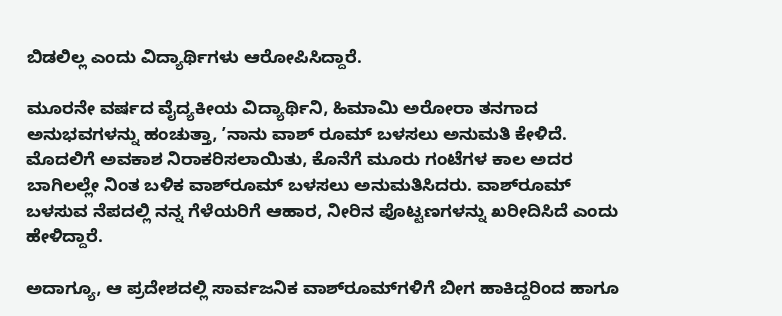ಬಿಡಲಿಲ್ಲ ಎಂದು ವಿದ್ಯಾರ್ಥಿಗಳು ಆರೋಪಿಸಿದ್ದಾರೆ.

ಮೂರನೇ ವರ್ಷದ ವೈದ್ಯಕೀಯ ವಿದ್ಯಾರ್ಥಿನಿ, ಹಿಮಾಮಿ ಅರೋರಾ ತನಗಾದ ಅನುಭವಗಳನ್ನು ಹಂಚುತ್ತಾ, ʼನಾನು ವಾಶ್‌ ರೂಮ್‌ ಬಳಸಲು ಅನುಮತಿ ಕೇಳಿದೆ. ಮೊದಲಿಗೆ ಅವಕಾಶ ನಿರಾಕರಿಸಲಾಯಿತು, ಕೊನೆಗೆ ಮೂರು ಗಂಟೆಗಳ ಕಾಲ ಅದರ ಬಾಗಿಲಲ್ಲೇ ನಿಂತ ಬಳಿಕ ವಾಶ್‌ರೂಮ್‌ ಬಳಸಲು ಅನುಮತಿಸಿದರು. ವಾಶ್‌ರೂಮ್‌ ಬಳಸುವ ನೆಪದಲ್ಲಿ ನನ್ನ ಗೆಳೆಯರಿಗೆ ಆಹಾರ, ನೀರಿನ ಪೊಟ್ಟಣಗಳನ್ನು ಖರೀದಿಸಿದೆ ಎಂದು ಹೇಳಿದ್ದಾರೆ.

ಅದಾಗ್ಯೂ, ಆ ಪ್ರದೇಶದಲ್ಲಿ ಸಾರ್ವಜನಿಕ ವಾಶ್‌ರೂಮ್‌ಗಳಿಗೆ ಬೀಗ ಹಾಕಿದ್ದರಿಂದ ಹಾಗೂ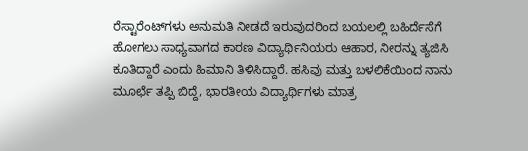ರೆಸ್ಟಾರೆಂಟ್‌ಗಳು ಅನುಮತಿ ನೀಡದೆ ಇರುವುದರಿಂದ ಬಯಲಲ್ಲಿ ಬಹಿರ್ದೆಸೆಗೆ ಹೋಗಲು ಸಾಧ್ಯವಾಗದ ಕಾರಣ ವಿದ್ಯಾರ್ಥಿನಿಯರು ಆಹಾರ, ನೀರನ್ನು ತ್ಯಜಿಸಿ ಕೂತಿದ್ದಾರೆ ಎಂದು ಹಿಮಾನಿ ತಿಳಿಸಿದ್ದಾರೆ. ಹಸಿವು ಮತ್ತು ಬಳಲಿಕೆಯಿಂದ ನಾನು ಮೂರ್ಛೆ ತಪ್ಪಿ ಬಿದ್ದೆ, ಭಾರತೀಯ ವಿದ್ಯಾರ್ಥಿಗಳು ಮಾತ್ರ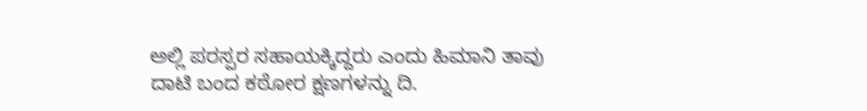ಅಲ್ಲಿ ಪರಸ್ಪರ ಸಹಾಯಕ್ಕಿದ್ದರು ಎಂದು ಹಿಮಾನಿ ತಾವು ದಾಟಿ ಬಂದ ಕಠೋರ ಕ್ಷಣಗಳನ್ನು ದಿ.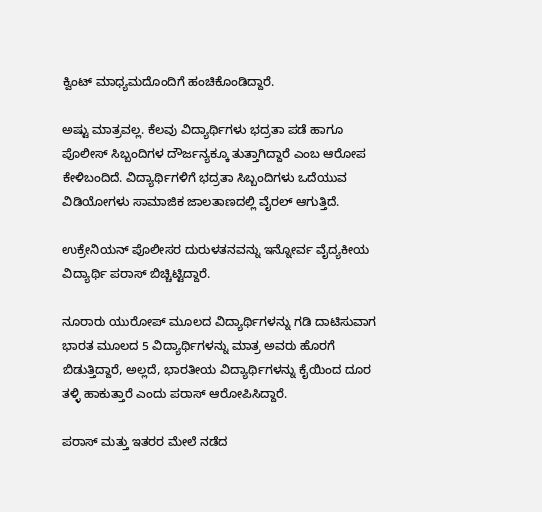ಕ್ವಿಂಟ್‌ ಮಾಧ್ಯಮದೊಂದಿಗೆ ಹಂಚಿಕೊಂಡಿದ್ದಾರೆ.

ಅಷ್ಟು ಮಾತ್ರವಲ್ಲ. ಕೆಲವು ವಿದ್ಯಾರ್ಥಿಗಳು ಭದ್ರತಾ ಪಡೆ ಹಾಗೂ ಪೊಲೀಸ್‌ ಸಿಬ್ಬಂದಿಗಳ ದೌರ್ಜನ್ಯಕ್ಕೂ ತುತ್ತಾಗಿದ್ದಾರೆ ಎಂಬ ಆರೋಪ ಕೇಳಿಬಂದಿದೆ. ವಿದ್ಯಾರ್ಥಿಗಳಿಗೆ ಭದ್ರತಾ ಸಿಬ್ಬಂದಿಗಳು ಒದೆಯುವ ವಿಡಿಯೋಗಳು ಸಾಮಾಜಿಕ ಜಾಲತಾಣದಲ್ಲಿ ವೈರಲ್‌ ಆಗುತ್ತಿದೆ.

ಉಕ್ರೇನಿಯನ್‌ ಪೊಲೀಸರ ದುರುಳತನವನ್ನು ಇನ್ನೋರ್ವ ವೈದ್ಯಕೀಯ ವಿದ್ಯಾರ್ಥಿ ಪರಾಸ್‌ ಬಿಚ್ಚಿಟ್ಟಿದ್ದಾರೆ.

ನೂರಾರು ಯುರೋಪ್‌ ಮೂಲದ ವಿದ್ಯಾರ್ಥಿಗಳನ್ನು ಗಡಿ ದಾಟಿಸುವಾಗ ಭಾರತ ಮೂಲದ 5 ವಿದ್ಯಾರ್ಥಿಗಳನ್ನು ಮಾತ್ರ ಅವರು ಹೊರಗೆ ಬಿಡುತ್ತಿದ್ದಾರೆ, ಅಲ್ಲದೆ, ಭಾರತೀಯ ವಿದ್ಯಾರ್ಥಿಗಳನ್ನು ಕೈಯಿಂದ ದೂರ ತಳ್ಳಿ ಹಾಕುತ್ತಾರೆ ಎಂದು ಪರಾಸ್‌ ಆರೋಪಿಸಿದ್ದಾರೆ.

ಪರಾಸ್ ಮತ್ತು ಇತರರ ಮೇಲೆ ನಡೆದ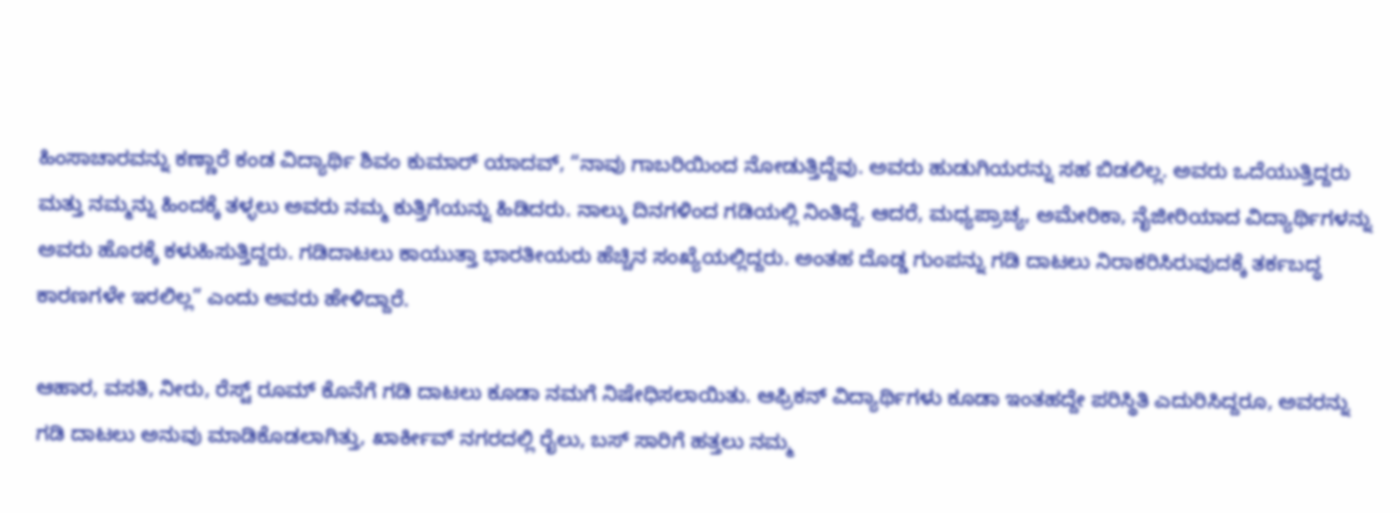ಹಿಂಸಾಚಾರವನ್ನು ಕಣ್ಣಾರೆ ಕಂಡ ವಿದ್ಯಾರ್ಥಿ ಶಿವಂ ಕುಮಾರ್ ಯಾದವ್, “ನಾವು ಗಾಬರಿಯಿಂದ ನೋಡುತ್ತಿದ್ದೆವು. ಅವರು ಹುಡುಗಿಯರನ್ನು ಸಹ ಬಿಡಲಿಲ್ಲ. ಅವರು ಒದೆಯುತ್ತಿದ್ದರು ಮತ್ತು ನಮ್ಮನ್ನು ಹಿಂದಕ್ಕೆ ತಳ್ಳಲು ಅವರು ನಮ್ಮ ಕುತ್ತಿಗೆಯನ್ನು ಹಿಡಿದರು. ನಾಲ್ಕು ದಿನಗಳಿಂದ ಗಡಿಯಲ್ಲಿ ನಿಂತಿದ್ದೆ. ಆದರೆ, ಮಧ್ಯಪ್ರಾಚ್ಯ, ಅಮೇರಿಕಾ, ನೈಜೀರಿಯಾದ ವಿದ್ಯಾರ್ಥಿಗಳನ್ನು ಅವರು ಹೊರಕ್ಕೆ ಕಳುಹಿಸುತ್ತಿದ್ದರು. ಗಡಿದಾಟಲು ಕಾಯುತ್ತಾ ಭಾರತೀಯರು ಹೆಚ್ಚಿನ ಸಂಖ್ಯೆಯಲ್ಲಿದ್ದರು. ಅಂತಹ ದೊಡ್ಡ ಗುಂಪನ್ನು ಗಡಿ ದಾಟಲು ನಿರಾಕರಿಸಿರುವುದಕ್ಕೆ ತರ್ಕಬದ್ಧ ಕಾರಣಗಳೇ ಇರಲಿಲ್ಲ” ಎಂದು ಅವರು ಹೇಳಿದ್ದಾರೆ.

ಆಹಾರ, ವಸತಿ, ನೀರು, ರೆಸ್ಟ್‌ ರೂಮ್‌ ಕೊನೆಗೆ ಗಡಿ ದಾಟಲು ಕೂಡಾ ನಮಗೆ ನಿಷೇಧಿಸಲಾಯಿತು. ಆಫ್ರಿಕನ್‌ ವಿದ್ಯಾರ್ಥಿಗಳು ಕೂಡಾ ಇಂತಹದ್ದೇ ಪರಿಸ್ಥಿತಿ ಎದುರಿಸಿದ್ದರೂ, ಅವರನ್ನು ಗಡಿ ದಾಟಲು ಅನುವು ಮಾಡಿಕೊಡಲಾಗಿತ್ತು, ಖಾರ್ಕೀವ್‌ ನಗರದಲ್ಲಿ ರೈಲು, ಬಸ್‌ ಸಾರಿಗೆ ಹತ್ತಲು ನಮ್ಮ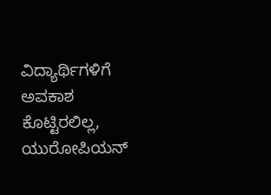ವಿದ್ಯಾರ್ಥಿಗಳಿಗೆ ಅವಕಾಶ ಕೊಟ್ಟಿರಲಿಲ್ಲ, ಯುರೋಪಿಯನ್‌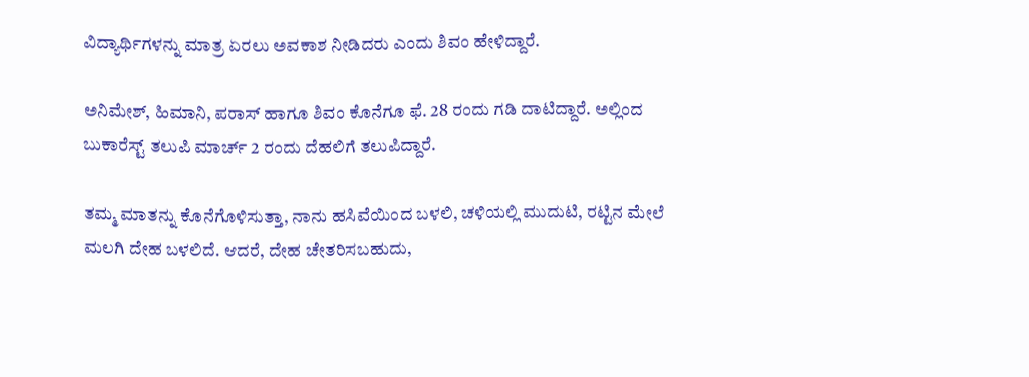ವಿದ್ಯಾರ್ಥಿಗಳನ್ನು ಮಾತ್ರ ಏರಲು ಅವಕಾಶ ನೀಡಿದರು ಎಂದು ಶಿವಂ ಹೇಳಿದ್ದಾರೆ.

ಅನಿಮೇಶ್‌, ಹಿಮಾನಿ, ಪರಾಸ್‌ ಹಾಗೂ ಶಿವಂ ಕೊನೆಗೂ ಫೆ. 28 ರಂದು ಗಡಿ ದಾಟಿದ್ದಾರೆ. ಅಲ್ಲಿಂದ ಬುಕಾರೆಸ್ಟ್‌ ತಲುಪಿ ಮಾರ್ಚ್‌ 2 ರಂದು ದೆಹಲಿಗೆ ತಲುಪಿದ್ದಾರೆ.

ತಮ್ಮ ಮಾತನ್ನು ಕೊನೆಗೊಳಿಸುತ್ತಾ, ನಾನು ಹಸಿವೆಯಿಂದ ಬಳಲಿ, ಚಳಿಯಲ್ಲಿ ಮುದುಟಿ, ರಟ್ಟಿನ ಮೇಲೆ ಮಲಗಿ ದೇಹ ಬಳಲಿದೆ. ಆದರೆ, ದೇಹ ಚೇತರಿಸಬಹುದು,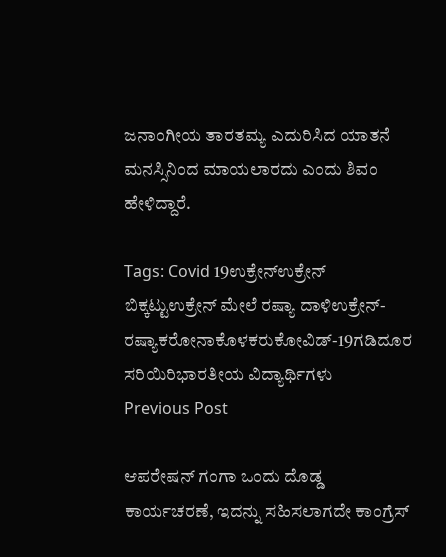ಜನಾಂಗೀಯ ತಾರತಮ್ಯ ಎದುರಿಸಿದ ಯಾತನೆ ಮನಸ್ಸಿನಿಂದ ಮಾಯಲಾರದು ಎಂದು ಶಿವಂ ಹೇಳಿದ್ದಾರೆ.

Tags: Covid 19ಉಕ್ರೇನ್ಉಕ್ರೇನ್ ಬಿಕ್ಕಟ್ಟುಉಕ್ರೇನ್ ಮೇಲೆ ರಷ್ಯಾ ದಾಳಿಉಕ್ರೇನ್-ರಷ್ಯಾಕರೋನಾಕೊಳಕರುಕೋವಿಡ್-19ಗಡಿದೂರ ಸರಿಯಿರಿಭಾರತೀಯ ವಿದ್ಯಾರ್ಥಿಗಳು
Previous Post

ಆಪರೇಷನ್ ಗಂಗಾ ಒಂದು ದೊಡ್ಡ ಕಾರ್ಯಚರಣೆ, ಇದನ್ನು ಸಹಿಸಲಾಗದೇ ಕಾಂಗ್ರೆಸ್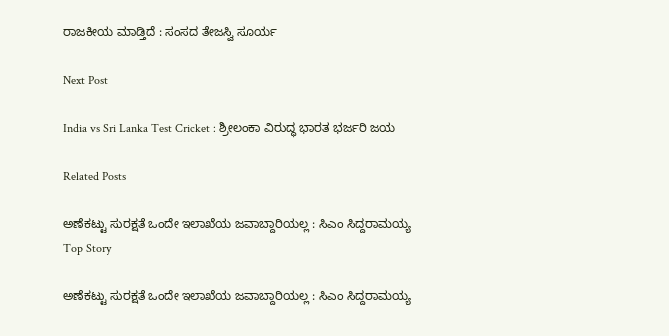ರಾಜಕೀಯ ಮಾಡ್ತಿದೆ : ಸಂಸದ ತೇಜಸ್ವಿ ಸೂರ್ಯ

Next Post

India vs Sri Lanka Test Cricket : ಶ್ರೀಲಂಕಾ ವಿರುದ್ಧ ಭಾರತ ಭರ್ಜರಿ ಜಯ

Related Posts

ಅಣೆಕಟ್ಟು ಸುರಕ್ಷತೆ ಒಂದೇ ಇಲಾಖೆಯ ಜವಾಬ್ದಾರಿಯಲ್ಲ : ಸಿಎಂ ಸಿದ್ದರಾಮಯ್ಯ
Top Story

ಅಣೆಕಟ್ಟು ಸುರಕ್ಷತೆ ಒಂದೇ ಇಲಾಖೆಯ ಜವಾಬ್ದಾರಿಯಲ್ಲ : ಸಿಎಂ ಸಿದ್ದರಾಮಯ್ಯ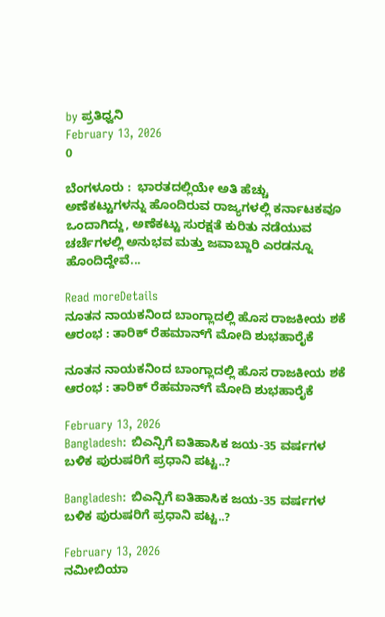by ಪ್ರತಿಧ್ವನಿ
February 13, 2026
0

ಬೆಂಗಳೂರು :  ಭಾರತದಲ್ಲಿಯೇ ಅತಿ ಹೆಚ್ಚು ಅಣೆಕಟ್ಟುಗಳನ್ನು ಹೊಂದಿರುವ ರಾಜ್ಯಗಳಲ್ಲಿ ಕರ್ನಾಟಕವೂ ಒಂದಾಗಿದ್ದು, ಅಣೆಕಟ್ಟು ಸುರಕ್ಷತೆ ಕುರಿತು ನಡೆಯುವ ಚರ್ಚೆಗಳಲ್ಲಿ ಅನುಭವ ಮತ್ತು ಜವಾಬ್ದಾರಿ ಎರಡನ್ನೂ ಹೊಂದಿದ್ದೇವೆ...

Read moreDetails
ನೂತನ ನಾಯಕನಿಂದ ಬಾಂಗ್ಲಾದಲ್ಲಿ ಹೊಸ ರಾಜಕೀಯ ಶಕೆ ಆರಂಭ : ತಾರಿಕ್‌ ರೆಹಮಾನ್‌ಗೆ ಮೋದಿ ಶುಭಹಾರೈಕೆ

ನೂತನ ನಾಯಕನಿಂದ ಬಾಂಗ್ಲಾದಲ್ಲಿ ಹೊಸ ರಾಜಕೀಯ ಶಕೆ ಆರಂಭ : ತಾರಿಕ್‌ ರೆಹಮಾನ್‌ಗೆ ಮೋದಿ ಶುಭಹಾರೈಕೆ

February 13, 2026
Bangladesh: ಬಿಎನ್ಪಿಗೆ ಐತಿಹಾಸಿಕ ಜಯ-35 ವರ್ಷಗಳ ಬಳಿಕ ಪುರುಷರಿಗೆ ಪ್ರಧಾನಿ ಪಟ್ಟ..?

Bangladesh: ಬಿಎನ್ಪಿಗೆ ಐತಿಹಾಸಿಕ ಜಯ-35 ವರ್ಷಗಳ ಬಳಿಕ ಪುರುಷರಿಗೆ ಪ್ರಧಾನಿ ಪಟ್ಟ..?

February 13, 2026
ನಮೀಬಿಯಾ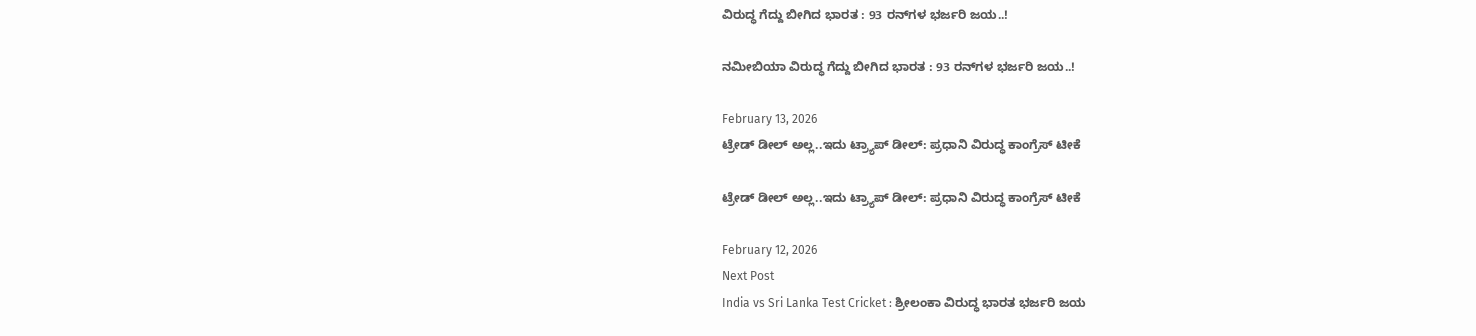ವಿರುದ್ಧ ಗೆದ್ದು ಬೀಗಿದ ಭಾರತ : 93 ರನ್‌ಗಳ ಭರ್ಜರಿ ಜಯ..!

ನಮೀಬಿಯಾ ವಿರುದ್ಧ ಗೆದ್ದು ಬೀಗಿದ ಭಾರತ : 93 ರನ್‌ಗಳ ಭರ್ಜರಿ ಜಯ..!

February 13, 2026
ಟ್ರೇಡ್‌ ಡೀಲ್‌ ಅಲ್ಲ..ಇದು ಟ್ರ್ಯಾಪ್ ಡೀಲ್: ಪ್ರಧಾನಿ ವಿರುದ್ಧ ಕಾಂಗ್ರೆಸ್‌ ಟೀಕೆ

ಟ್ರೇಡ್‌ ಡೀಲ್‌ ಅಲ್ಲ..ಇದು ಟ್ರ್ಯಾಪ್ ಡೀಲ್: ಪ್ರಧಾನಿ ವಿರುದ್ಧ ಕಾಂಗ್ರೆಸ್‌ ಟೀಕೆ

February 12, 2026
Next Post
India vs Sri Lanka Test Cricket : ಶ್ರೀಲಂಕಾ ವಿರುದ್ಧ ಭಾರತ ಭರ್ಜರಿ ಜಯ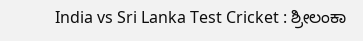India vs Sri Lanka Test Cricket : ಶ್ರೀಲಂಕಾ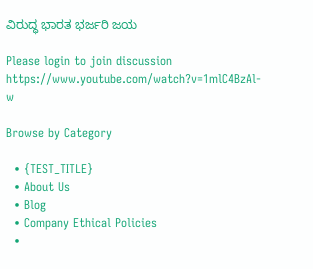ವಿರುದ್ಧ ಭಾರತ ಭರ್ಜರಿ ಜಯ

Please login to join discussion
https://www.youtube.com/watch?v=1mlC4BzAl-w

Browse by Category

  • {TEST_TITLE}
  • About Us
  • Blog
  • Company Ethical Policies
  •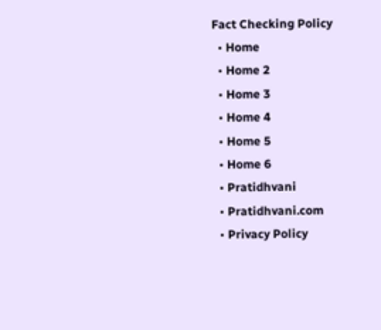Fact Checking Policy
  • Home
  • Home 2
  • Home 3
  • Home 4
  • Home 5
  • Home 6
  • Pratidhvani
  • Pratidhvani.com
  • Privacy Policy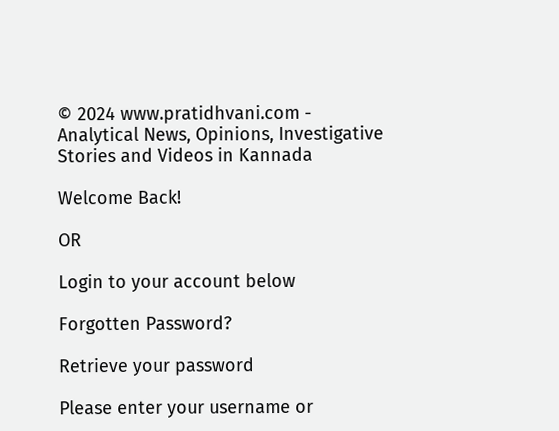© 2024 www.pratidhvani.com - Analytical News, Opinions, Investigative Stories and Videos in Kannada

Welcome Back!

OR

Login to your account below

Forgotten Password?

Retrieve your password

Please enter your username or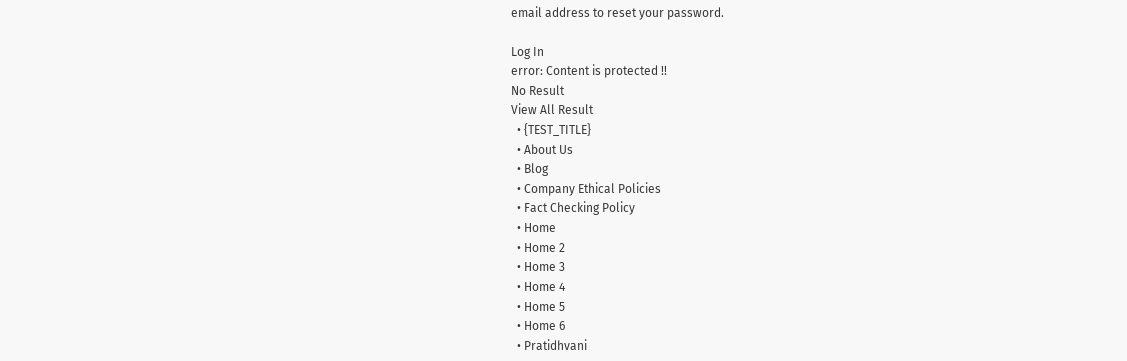email address to reset your password.

Log In
error: Content is protected !!
No Result
View All Result
  • {TEST_TITLE}
  • About Us
  • Blog
  • Company Ethical Policies
  • Fact Checking Policy
  • Home
  • Home 2
  • Home 3
  • Home 4
  • Home 5
  • Home 6
  • Pratidhvani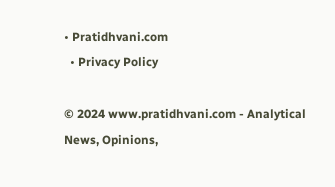• Pratidhvani.com
  • Privacy Policy

© 2024 www.pratidhvani.com - Analytical News, Opinions,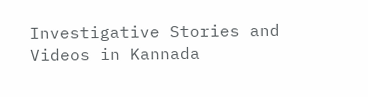Investigative Stories and Videos in Kannada